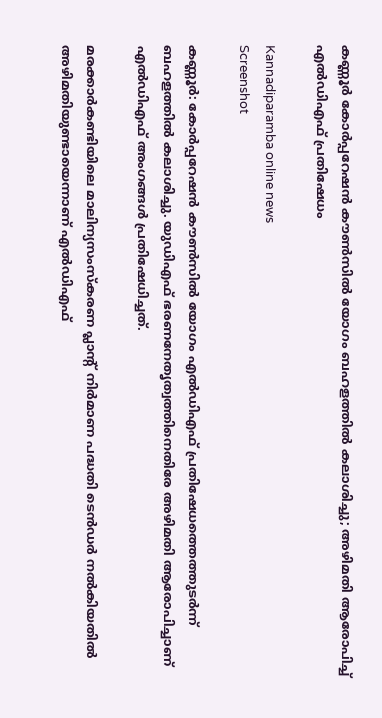കണ്ണൂർ കോർപ്പറേഷൻ കൗൺസിൽ യോഗം ബഹളത്തിൽ കലാശിച്ചു; അഴിമതി ആരോപിച്ച് എൽഡിഎഫ് പ്രതിഷേധം

Kannadiparamba online news
Screenshot

കണ്ണൂർ: കോർപ്പറേഷൻ കൗൺസിൽ യോഗം എൽഡിഎഫ് പ്രതിഷേധത്തെത്തുടർന്ന് ബഹളത്തിൽ കലാശിച്ചു. യുഡിഎഫ് ഭരണനേതൃത്വത്തിനെതിരേ അഴിമതി ആരോപിച്ചാണ് എൽഡിഎഫ് അംഗങ്ങൾ പ്രതിഷേധിച്ചത്.

മരക്കാർകണ്ടിയിലെ മാലിന്യസംസ്‌കരണ പ്ലാന്റ് നിർമാണ പദ്ധതി ടെൻഡർ നൽകിയതിൽ അഴിമതിയുണ്ടായെന്നാണ് എൽഡിഎഫ്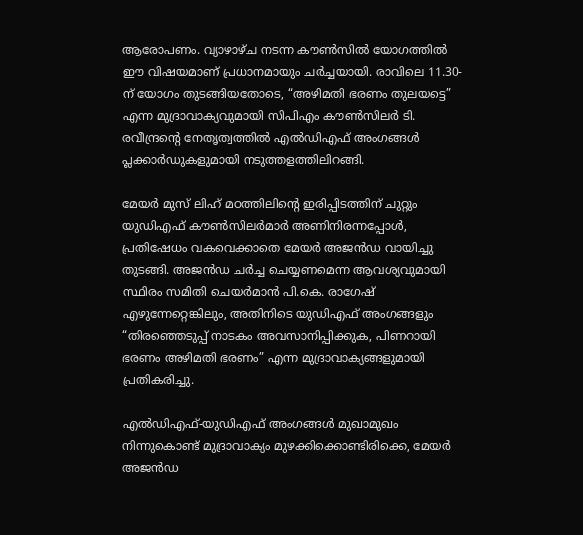ആരോപണം. വ്യാഴാഴ്ച നടന്ന കൗൺസിൽ യോഗത്തിൽ ഈ വിഷയമാണ് പ്രധാനമായും ചർച്ചയായി. രാവിലെ 11.30-ന് യോഗം തുടങ്ങിയതോടെ, “അഴിമതി ഭരണം തുലയട്ടെ” എന്ന മുദ്രാവാക്യവുമായി സിപിഎം കൗൺസിലർ ടി. രവീന്ദ്രന്റെ നേതൃത്വത്തിൽ എൽഡിഎഫ് അംഗങ്ങൾ പ്ലക്കാർഡുകളുമായി നടുത്തളത്തിലിറങ്ങി.

മേയർ മുസ് ലിഹ് മഠത്തിലിന്റെ ഇരിപ്പിടത്തിന് ചുറ്റും യുഡിഎഫ് കൗൺസിലർമാർ അണിനിരന്നപ്പോൾ, പ്രതിഷേധം വകവെക്കാതെ മേയർ അജൻഡ വായിച്ചു തുടങ്ങി. അജൻഡ ചർച്ച ചെയ്യണമെന്ന ആവശ്യവുമായി സ്ഥിരം സമിതി ചെയർമാൻ പി.കെ. രാഗേഷ് എഴുന്നേറ്റെങ്കിലും, അതിനിടെ യുഡിഎഫ് അംഗങ്ങളും “തിരഞ്ഞെടുപ്പ് നാടകം അവസാനിപ്പിക്കുക, പിണറായി ഭരണം അഴിമതി ഭരണം” എന്ന മുദ്രാവാക്യങ്ങളുമായി പ്രതികരിച്ചു.

എൽഡിഎഫ്-യുഡിഎഫ് അംഗങ്ങൾ മുഖാമുഖം നിന്നുകൊണ്ട് മുദ്രാവാക്യം മുഴക്കിക്കൊണ്ടിരിക്കെ, മേയർ അജൻഡ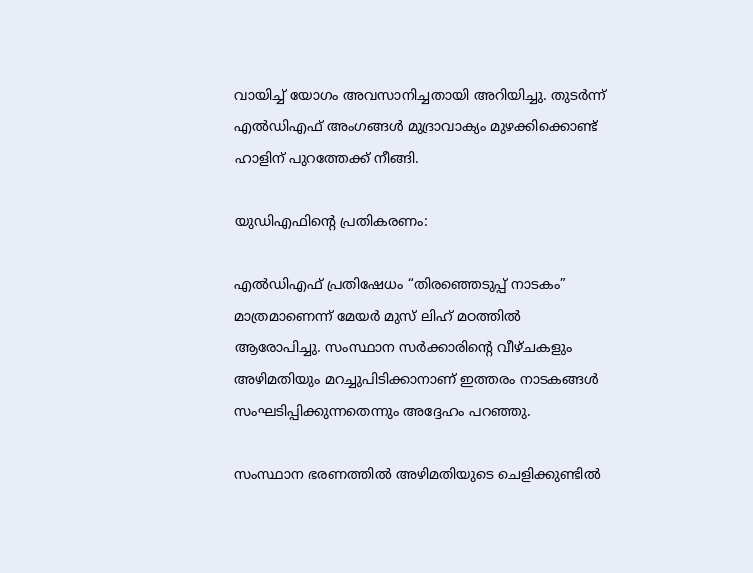വായിച്ച് യോഗം അവസാനിച്ചതായി അറിയിച്ചു. തുടർന്ന് എൽഡിഎഫ് അംഗങ്ങൾ മുദ്രാവാക്യം മുഴക്കിക്കൊണ്ട് ഹാളിന് പുറത്തേക്ക് നീങ്ങി.

യുഡിഎഫിന്റെ പ്രതികരണം:

എൽഡിഎഫ് പ്രതിഷേധം “തിരഞ്ഞെടുപ്പ് നാടകം” മാത്രമാണെന്ന് മേയർ മുസ് ലിഹ് മഠത്തിൽ ആരോപിച്ചു. സംസ്ഥാന സർക്കാരിന്റെ വീഴ്ചകളും അഴിമതിയും മറച്ചുപിടിക്കാനാണ് ഇത്തരം നാടകങ്ങൾ സംഘടിപ്പിക്കുന്നതെന്നും അദ്ദേഹം പറഞ്ഞു.

സംസ്ഥാന ഭരണത്തിൽ അഴിമതിയുടെ ചെളിക്കുണ്ടിൽ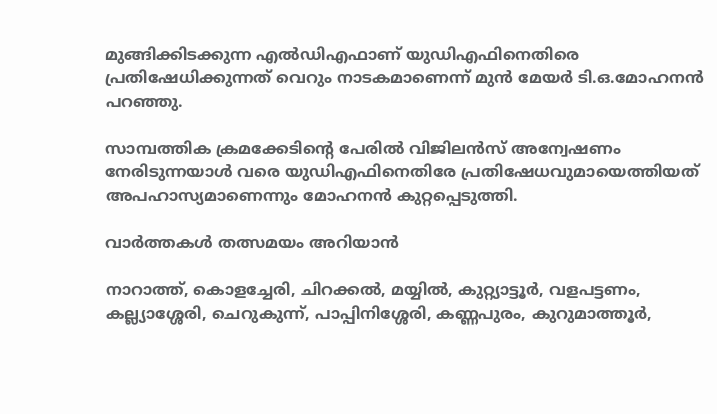മുങ്ങിക്കിടക്കുന്ന എൽഡിഎഫാണ് യുഡിഎഫിനെതിരെ പ്രതിഷേധിക്കുന്നത് വെറും നാടകമാണെന്ന് മുൻ മേയർ ടി.ഒ.മോഹനൻ പറഞ്ഞു.

സാമ്പത്തിക ക്രമക്കേടിന്റെ പേരിൽ വിജിലൻസ് അന്വേഷണം നേരിടുന്നയാൾ വരെ യുഡിഎഫിനെതിരേ പ്രതിഷേധവുമായെത്തിയത് അപഹാസ്യമാണെന്നും മോഹനൻ കുറ്റപ്പെടുത്തി.

വാർത്തകൾ തത്സമയം അറിയാൻ

നാറാത്ത്, കൊളച്ചേരി, ചിറക്കൽ, മയ്യിൽ, കുറ്റ്യാട്ടൂർ, വളപട്ടണം, കല്ല്യാശ്ശേരി, ചെറുകുന്ന്, പാപ്പിനിശ്ശേരി, കണ്ണപുരം, കുറുമാത്തൂർ,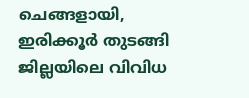ചെങ്ങളായി, ഇരിക്കൂർ തുടങ്ങി ജില്ലയിലെ വിവിധ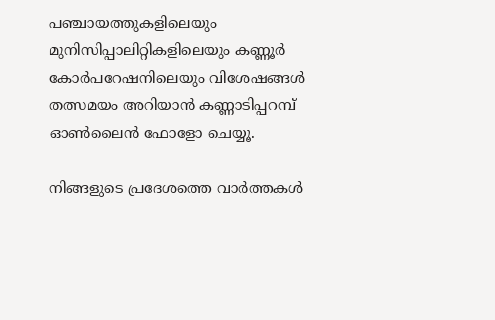പഞ്ചായത്തുകളിലെയും മുനിസിപ്പാലിറ്റികളിലെയും കണ്ണൂർ കോർപറേഷനിലെയും വിശേഷങ്ങൾ തത്സമയം അറിയാൻ കണ്ണാടിപ്പറമ്പ് ഓൺലൈൻ ഫോളോ ചെയ്യൂ.

നിങ്ങളുടെ പ്രദേശത്തെ വാർത്തകൾ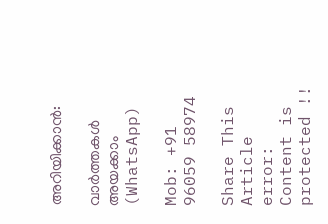അറിയിക്കാൻ:

വാർത്തകൾ അയക്കാം (WhatsApp)

Mob: +91 96059 58974

Share This Article
error: Content is protected !!